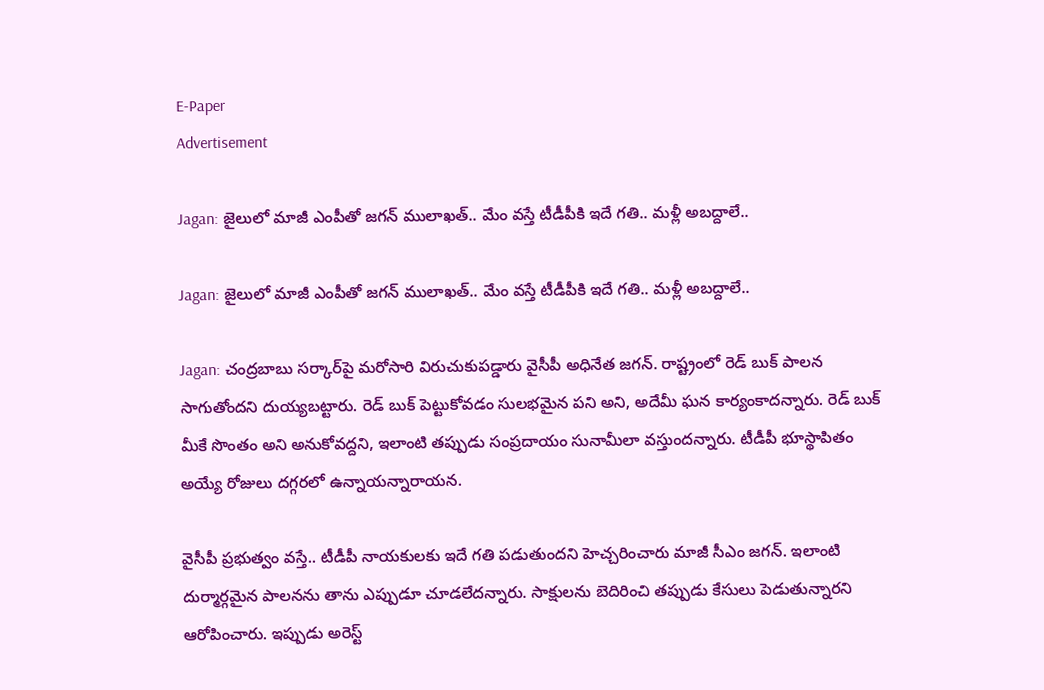E-Paper
Advertisement

Jagan: జైలులో మాజీ ఎంపీతో జగన్ ములాఖత్.. మేం వస్తే టీడీపీకి ఇదే గతి.. మళ్లీ అబద్దాలే..

Jagan: జైలులో మాజీ ఎంపీతో జగన్ ములాఖత్.. మేం వస్తే టీడీపీకి ఇదే గతి.. మళ్లీ అబద్దాలే..

Jagan: చంద్రబాబు సర్కార్‌పై మరోసారి విరుచుకుపడ్డారు వైసీపీ అధినేత జగన్. రాష్ట్రంలో రెడ్ బుక్ పాలన సాగుతోందని దుయ్యబట్టారు. రెడ్ బుక్ పెట్టుకోవడం సులభమైన పని అని, అదేమీ ఘన కార్యంకాదన్నారు. రెడ్ బుక్ మీకే సొంతం అని అనుకోవద్దని, ఇలాంటి తప్పుడు సంప్రదాయం సునామీలా వస్తుందన్నారు. టీడీపీ భూస్థాపితం అయ్యే రోజులు దగ్గరలో ఉన్నాయన్నారాయన.

వైసీపీ ప్రభుత్వం వస్తే.. టీడీపీ నాయకులకు ఇదే గతి పడుతుందని హెచ్చరించారు మాజీ సీఎం జగన్. ఇలాంటి దుర్మార్గమైన పాలనను తాను ఎప్పుడూ చూడలేదన్నారు. సాక్షులను బెదిరించి తప్పుడు కేసులు పెడుతున్నారని ఆరోపించారు. ఇప్పుడు అరెస్ట్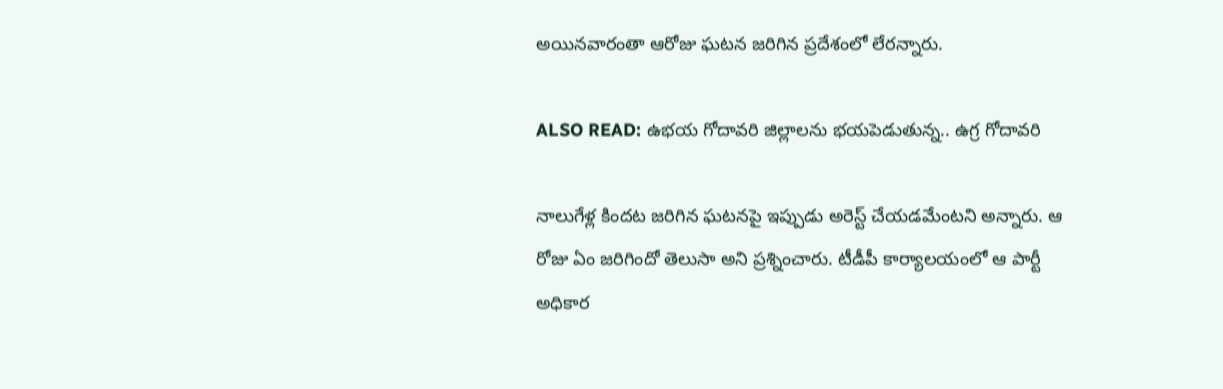అయినవారంతా ఆరోజు ఘటన జరిగిన ప్రదేశంలో లేరన్నారు.

ALSO READ: ఉభయ గోదావరి జిల్లాలను భయపెడుతున్న.. ఉగ్ర గోదావరి

నాలుగేళ్ల కిందట జరిగిన ఘటనపై ఇప్పుడు అరెస్ట్ చేయడమేంటని అన్నారు. ఆ రోజు ఏం జరిగిందో తెలుసా అని ప్రశ్నించారు. టీడీపీ కార్యాలయంలో ఆ పార్టీ అధికార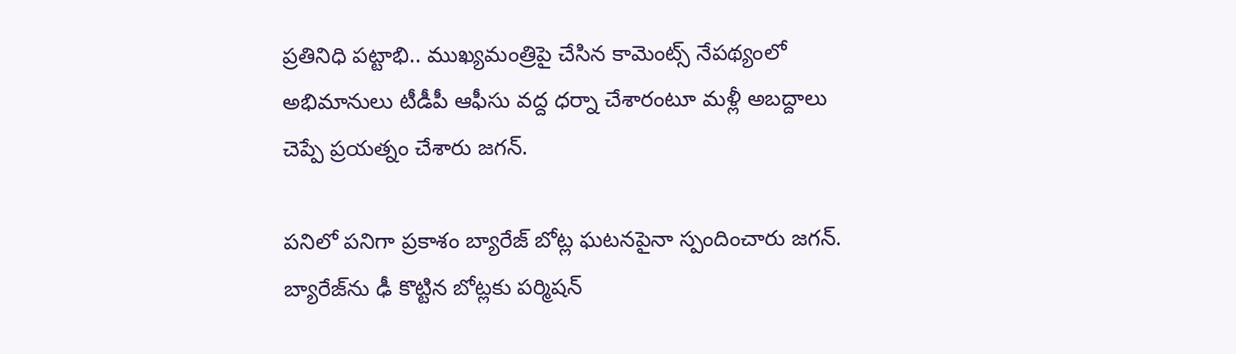ప్రతినిధి పట్టాభి.. ముఖ్యమంత్రిపై చేసిన కామెంట్స్‌ నేపథ్యంలో అభిమానులు టీడీపీ ఆఫీసు వద్ద ధర్నా చేశారంటూ మళ్లీ అబద్దాలు చెప్పే ప్రయత్నం చేశారు జగన్.

పనిలో పనిగా ప్రకాశం బ్యారేజ్ బోట్ల ఘటనపైనా స్పందించారు జగన్. బ్యారేజ్‌ను ఢీ కొట్టిన బోట్లకు పర్మిషన్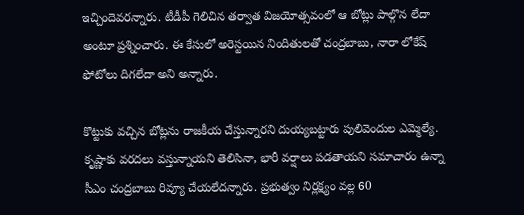ఇచ్చిందెవరన్నారు. టీడీపీ గెలిచిన తర్వాత విజయోత్సవంలో ఆ బోట్లు పాల్గొన లేదా అంటూ ప్రశ్నించారు. ఈ కేసులో అరెస్టయిన నిందితులతో చంద్రబాబు, నారా లోకేష్ ఫోటోలు దిగలేదా అని అన్నారు.

కొట్టుకు వచ్చిన బోట్లను రాజకీయ చేస్తున్నారని దుయ్యబట్టారు పులివెందుల ఎమ్మెల్యే. కృష్ణాకు వరదలు వస్తున్నాయని తెలిసినా, భారీ వర్షాలు పడతాయని సమాచారం ఉన్నా సీఎం చంద్రబాబు రివ్యూ చేయలేదన్నారు. ప్రభుత్వం నిర్లక్ష్యం వల్ల 60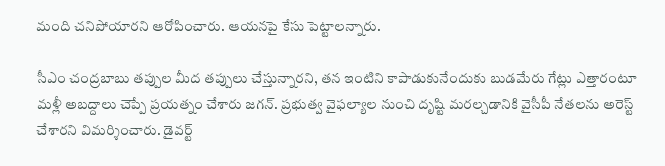మంది చనిపోయారని ఆరోపించారు. ఆయనపై కేసు పెట్టాలన్నారు.

సీఎం చంద్రబాబు తప్పుల మీద తప్పులు చేస్తున్నారని, తన ఇంటిని కాపాడుకునేందుకు బుడమేరు గేట్లు ఎత్తారంటూ మళ్లీ అబద్దాలు చెప్పే ప్రయత్నం చేశారు జగన్. ప్రభుత్వ వైఫల్యాల నుంచి దృష్టి మరల్చడానికి వైసీపీ నేతలను అరెస్ట్ చేశారని విమర్శించారు. డైవర్ట్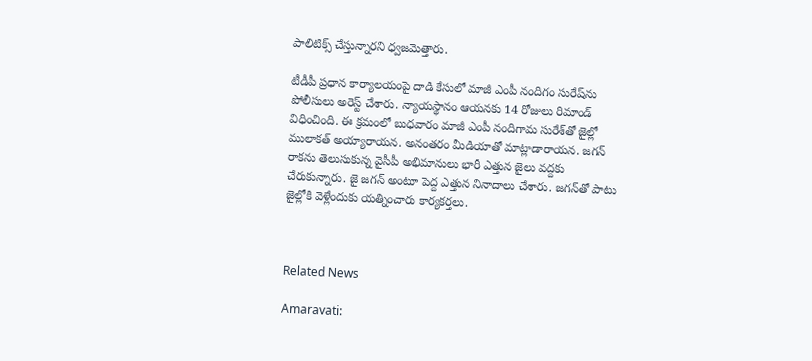పాలిటిక్స్ చేస్తున్నారని ధ్వజమెత్తారు.

టీడీపీ ప్రధాన కార్యాలయంపై దాడి కేసులో మాజీ ఎంపీ నందిగం సురేష్‌ను పోలీసులు అరెస్ట్ చేశారు. న్యాయస్థానం ఆయనకు 14 రోజులు రిమాండ్ విధించింది. ఈ క్రమంలో బుధవారం మాజీ ఎంపీ నందిగామ సురేశ్‌తో జైల్లో ములాకత్ అయ్యారాయన. అనంతరం మీడియాతో మాట్లాడారాయన. జగన్ రాకను తెలుసుకున్న వైసీపీ అభిమానులు భారీ ఎత్తున జైలు వద్దకు చేరుకున్నారు. జై జగన్ అంటూ పెద్ద ఎత్తున నినాదాలు చేశారు. జగన్‌తో పాటు జైల్లోకి వెళ్లేందుకు యత్నించారు కార్యకర్తలు.



Related News

Amaravati: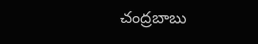చంద్రబాబు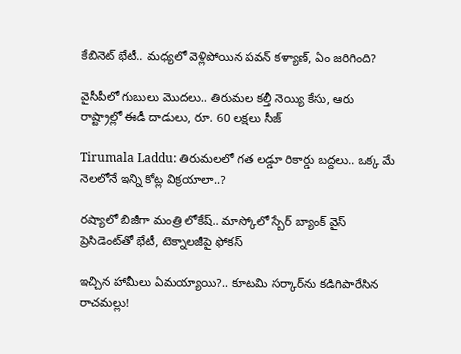కేబినెట్ భేటీ.. మధ్యలో వెళ్లిపోయిన పవన్ కళ్యాణ్, ఏం జరిగింది?

వైసీపీలో గుబులు మొదలు.. తిరుమల కల్తీ నెయ్యి కేసు, ఆరు రాష్ట్రాల్లో ఈడీ దాడులు, రూ. 60 లక్షలు సీజ్

Tirumala Laddu: తిరుమలలో గత లడ్డూ రికార్డు బద్దలు.. ఒక్క మే నెలలోనే ఇన్ని కోట్ల విక్రయాలా..?

రష్యాలో బిజీగా మంత్రి లోకేష్.. మాస్కోలో స్బేర్‌ బ్యాంక్ వైస్ ప్రెసిడెంట్‌తో భేటీ, టెక్నాలజీపై ఫోకస్

ఇచ్చిన హామీలు ఏమయ్యాయి?.. కూటమి సర్కార్‌ను కడిగిపారేసిన రాచమల్లు!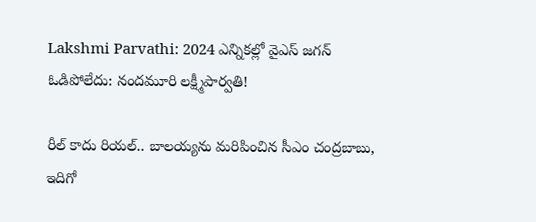Lakshmi Parvathi: 2024 ఎన్నికల్లో వైఎస్ జగన్ ఓడిపోలేదు: నందమూరి లక్ష్మీపార్వతి!

రీల్ కాదు రియల్.. బాలయ్యను మరిపించిన సీఎం చంద్రబాబు, ఇదిగో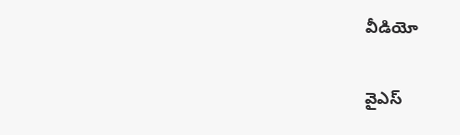వీడియో

వైఎస్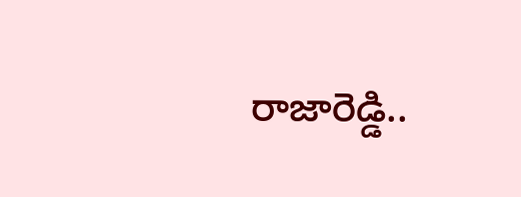రాజారెడ్డి..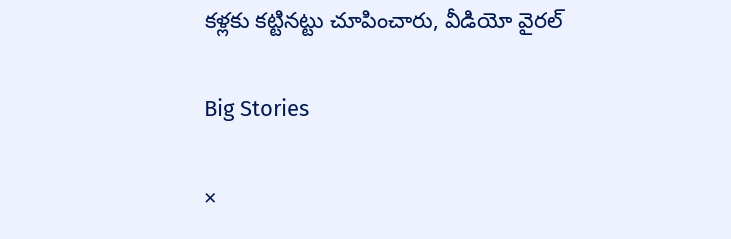కళ్లకు కట్టినట్టు చూపించారు, వీడియో వైరల్

Big Stories

×